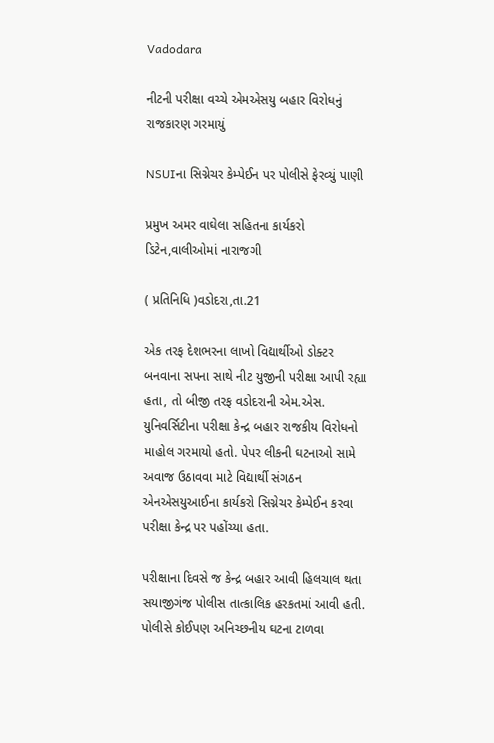Vadodara

નીટની પરીક્ષા વચ્ચે એમએસયુ બહાર વિરોધનું રાજકારણ ગરમાયું

NSUIના સિગ્નેચર કેમ્પેઈન પર પોલીસે ફેરવ્યું પાણી

પ્રમુખ અમર વાઘેલા સહિતના કાર્યકરો ડિટેન,વાલીઓમાં નારાજગી

( પ્રતિનિધિ )વડોદરા,તા.21

એક તરફ દેશભરના લાખો વિદ્યાર્થીઓ ડોક્ટર બનવાના સપના સાથે નીટ યુજીની પરીક્ષા આપી રહ્યા હતા, તો બીજી તરફ વડોદરાની એમ.એસ. યુનિવર્સિટીના પરીક્ષા કેન્દ્ર બહાર રાજકીય વિરોધનો માહોલ ગરમાયો હતો. પેપર લીકની ઘટનાઓ સામે અવાજ ઉઠાવવા માટે વિદ્યાર્થી સંગઠન એનએસયુઆઈના કાર્યકરો સિગ્નેચર કેમ્પેઈન કરવા પરીક્ષા કેન્દ્ર પર પહોંચ્યા હતા.

પરીક્ષાના દિવસે જ કેન્દ્ર બહાર આવી હિલચાલ થતા સયાજીગંજ પોલીસ તાત્કાલિક હરકતમાં આવી હતી. પોલીસે કોઈપણ અનિચ્છનીય ઘટના ટાળવા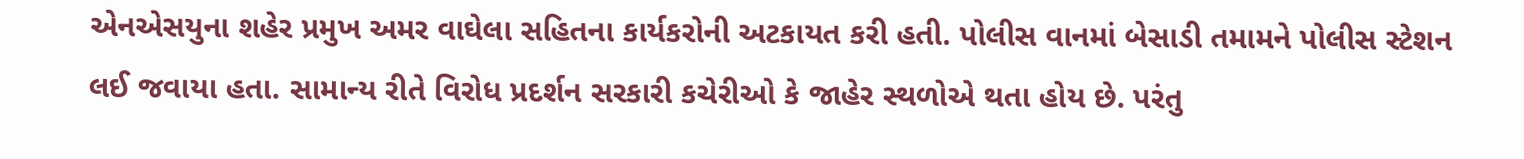એનએસયુના શહેર પ્રમુખ અમર વાઘેલા સહિતના કાર્યકરોની અટકાયત કરી હતી. પોલીસ વાનમાં બેસાડી તમામને પોલીસ સ્ટેશન લઈ જવાયા હતા. સામાન્ય રીતે વિરોધ પ્રદર્શન સરકારી કચેરીઓ કે જાહેર સ્થળોએ થતા હોય છે. પરંતુ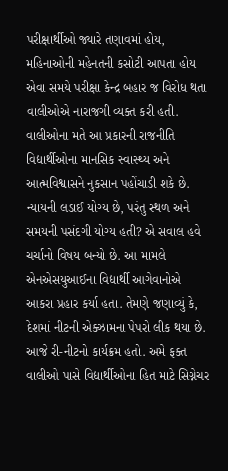પરીક્ષાર્થીઓ જ્યારે તણાવમાં હોય, મહિનાઓની મહેનતની કસોટી આપતા હોય એવા સમયે પરીક્ષા કેન્દ્ર બહાર જ વિરોધ થતા વાલીઓએ નારાજગી વ્યક્ત કરી હતી. વાલીઓના મતે આ પ્રકારની રાજનીતિ વિદ્યાર્થીઓના માનસિક સ્વાસ્થ્ય અને આત્મવિશ્વાસને નુકસાન પહોંચાડી શકે છે. ન્યાયની લડાઈ યોગ્ય છે, પરંતુ સ્થળ અને સમયની પસંદગી યોગ્ય હતી? એ સવાલ હવે ચર્ચાનો વિષય બન્યો છે. આ મામલે એનએસયુઆઈના વિદ્યાર્થી આગેવાનોએ આકરા પ્રહાર કર્યા હતા. તેમણે જણાવ્યું કે, દેશમાં નીટની એક્ઝામના પેપરો લીક થયા છે. આજે રી-નીટનો કાર્યક્રમ હતો. અમે ફક્ત વાલીઓ પાસે વિદ્યાર્થીઓના હિત માટે સિગ્નેચર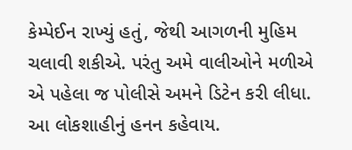કેમ્પેઈન રાખ્યું હતું, જેથી આગળની મુહિમ ચલાવી શકીએ. પરંતુ અમે વાલીઓને મળીએ એ પહેલા જ પોલીસે અમને ડિટેન કરી લીધા. આ લોકશાહીનું હનન કહેવાય.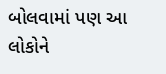બોલવામાં પણ આ લોકોને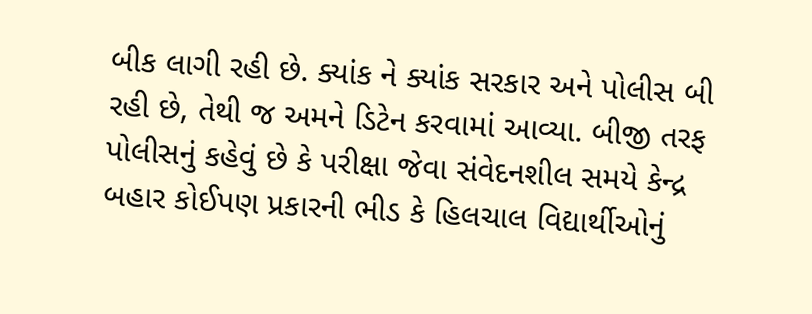બીક લાગી રહી છે. ક્યાંક ને ક્યાંક સરકાર અને પોલીસ બી રહી છે, તેથી જ અમને ડિટેન કરવામાં આવ્યા. બીજી તરફ પોલીસનું કહેવું છે કે પરીક્ષા જેવા સંવેદનશીલ સમયે કેન્દ્ર બહાર કોઈપણ પ્રકારની ભીડ કે હિલચાલ વિદ્યાર્થીઓનું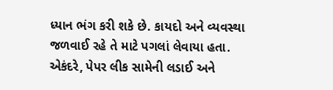ધ્યાન ભંગ કરી શકે છે. કાયદો અને વ્યવસ્થા જળવાઈ રહે તે માટે પગલાં લેવાયા હતા. એકંદરે, પેપર લીક સામેની લડાઈ અને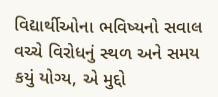વિદ્યાર્થીઓના ભવિષ્યનો સવાલ વચ્ચે વિરોધનું સ્થળ અને સમય કયું યોગ્ય, એ મુદ્દો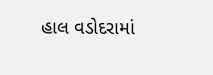હાલ વડોદરામાં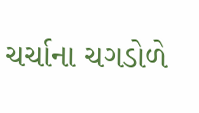ચર્ચાના ચગડોળે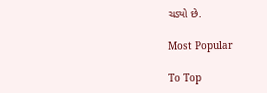ચડ્યો છે.

Most Popular

To Top